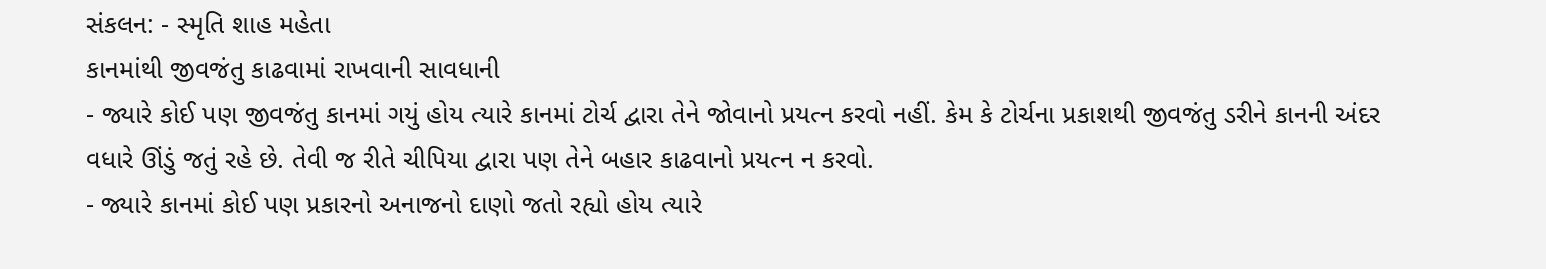સંકલન: - સ્મૃતિ શાહ મહેતા
કાનમાંથી જીવજંતુ કાઢવામાં રાખવાની સાવધાની
- જ્યારે કોઈ પણ જીવજંતુ કાનમાં ગયું હોય ત્યારે કાનમાં ટોર્ચ દ્વારા તેને જોવાનો પ્રયત્ન કરવો નહીં. કેમ કે ટોર્ચના પ્રકાશથી જીવજંતુ ડરીને કાનની અંદર વધારે ઊંડું જતું રહે છે. તેવી જ રીતે ચીપિયા દ્વારા પણ તેને બહાર કાઢવાનો પ્રયત્ન ન કરવો.
- જ્યારે કાનમાં કોઈ પણ પ્રકારનો અનાજનો દાણો જતો રહ્યો હોય ત્યારે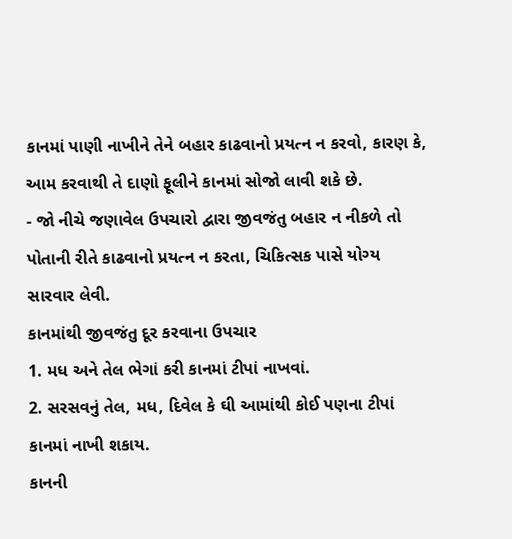કાનમાં પાણી નાખીને તેને બહાર કાઢવાનો પ્રયત્ન ન કરવો, કારણ કે, આમ કરવાથી તે દાણો ફૂલીને કાનમાં સોજો લાવી શકે છે.
- જો નીચે જણાવેલ ઉપચારો દ્વારા જીવજંતુ બહાર ન નીકળે તો પોતાની રીતે કાઢવાનો પ્રયત્ન ન કરતા, ચિકિત્સક પાસે યોગ્ય સારવાર લેવી.
કાનમાંથી જીવજંતુ દૂર કરવાના ઉપચાર
1. મધ અને તેલ ભેગાં કરી કાનમાં ટીપાં નાખવાં.
2. સરસવનું તેલ, મધ, દિવેલ કે ઘી આમાંથી કોઈ પણના ટીપાં કાનમાં નાખી શકાય.
કાનની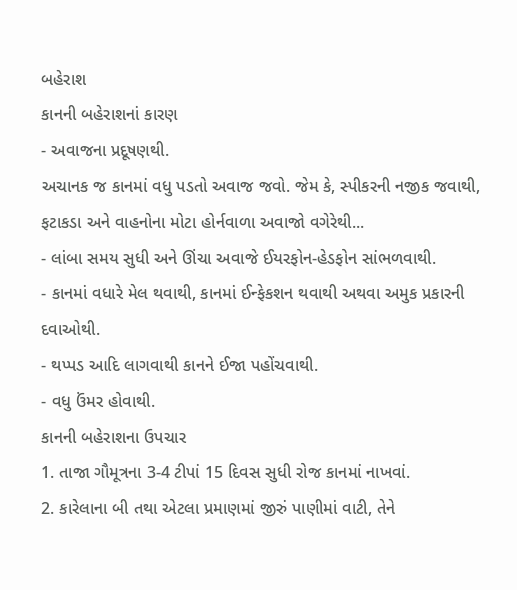બહેરાશ
કાનની બહેરાશનાં કારણ
- અવાજના પ્રદૂષણથી.
અચાનક જ કાનમાં વધુ પડતો અવાજ જવો. જેમ કે, સ્પીકરની નજીક જવાથી, ફટાકડા અને વાહનોના મોટા હોર્નવાળા અવાજો વગેરેથી...
- લાંબા સમય સુધી અને ઊંચા અવાજે ઈયરફોન-હેડફોન સાંભળવાથી.
- કાનમાં વધારે મેલ થવાથી, કાનમાં ઈન્ફેકશન થવાથી અથવા અમુક પ્રકારની દવાઓથી.
- થપ્પડ આદિ લાગવાથી કાનને ઈજા પહોંચવાથી.
- વધુ ઉંમર હોવાથી.
કાનની બહેરાશના ઉપચાર
1. તાજા ગૌમૂત્રના 3-4 ટીપાં 15 દિવસ સુધી રોજ કાનમાં નાખવાં.
2. કારેલાના બી તથા એટલા પ્રમાણમાં જીરું પાણીમાં વાટી, તેને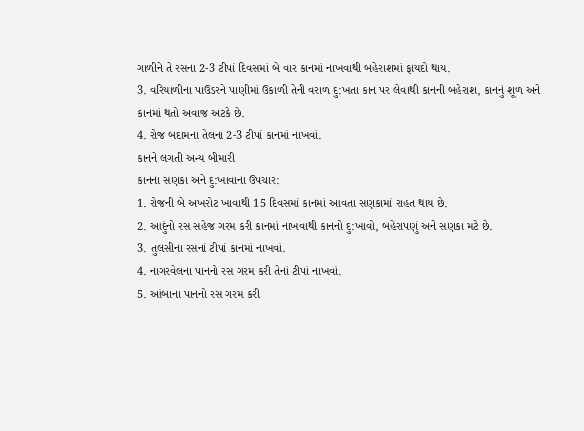ગાળીને તે રસના 2-3 ટીપાં દિવસમાં બે વાર કાનમાં નાખવાથી બહેરાશમાં ફાયદો થાય.
3. વરિયાળીના પાઉડરને પાણીમાં ઉકાળી તેની વરાળ દુ:ખતા કાન પર લેવાથી કાનની બહેરાશ, કાનનું શૂળ અને કાનમાં થતો અવાજ અટકે છે.
4. રોજ બદામના તેલના 2-3 ટીપાં કાનમાં નાખવાં.
કાનને લગતી અન્ય બીમારી
કાનના સણકા અને દુ:ખાવાના ઉપચાર:
1. રોજની બે અખરોટ ખાવાથી 15 દિવસમાં કાનમાં આવતા સણકામાં રાહત થાય છે.
2. આદુંનો રસ સહેજ ગરમ કરી કાનમાં નાખવાથી કાનનો દુ:ખાવો, બહેરાપણું અને સણકા મટે છે.
3. તુલસીના રસનાં ટીપાં કાનમાં નાખવાં.
4. નાગરવેલના પાનનો રસ ગરમ કરી તેનાં ટીપાં નાખવાં.
5. આંબાના પાનનો રસ ગરમ કરી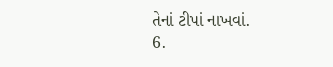તેનાં ટીપાં નાખવાં.
6.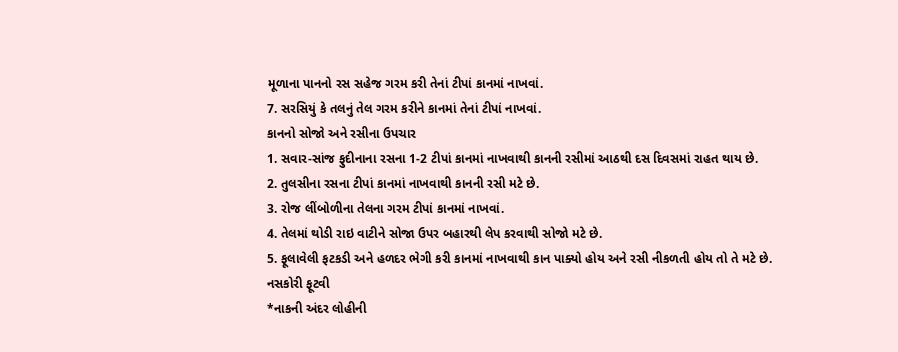મૂળાના પાનનો રસ સહેજ ગરમ કરી તેનાં ટીપાં કાનમાં નાખવાં.
7. સરસિયું કે તલનું તેલ ગરમ કરીને કાનમાં તેનાં ટીપાં નાખવાં.
કાનનો સોજો અને રસીના ઉપચાર
1. સવાર-સાંજ ફુદીનાના રસના 1-2 ટીપાં કાનમાં નાખવાથી કાનની રસીમાં આઠથી દસ દિવસમાં રાહત થાય છે.
2. તુલસીના રસના ટીપાં કાનમાં નાખવાથી કાનની રસી મટે છે.
3. રોજ લીંબોળીના તેલના ગરમ ટીપાં કાનમાં નાખવાં.
4. તેલમાં થોડી રાઇ વાટીને સોજા ઉપર બહારથી લેપ કરવાથી સોજો મટે છે.
5. ફૂલાવેલી ફટકડી અને હળદર ભેગી કરી કાનમાં નાખવાથી કાન પાક્યો હોય અને રસી નીકળતી હોય તો તે મટે છે.
નસકોરી ફૂટવી
*નાકની અંદર લોહીની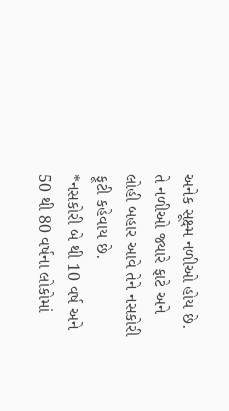અનેક સૂક્ષ્મ નળીઓ હોય છે. તે નળીઓ જ્યારે ફાટે અને લોહી બહાર આવે તેને નસકોરી ફૂટી કહેવાય છે.
*નસકોરી બે થી 10 વર્ષ અને 50 થી 80 વર્ષના લોકોમાં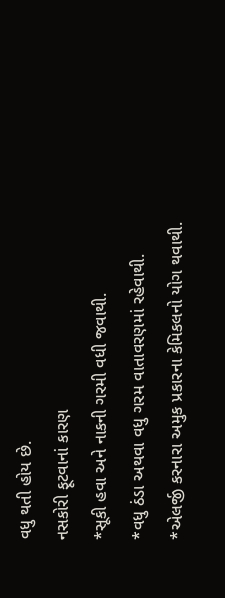વધુ થતી હોય છે.
નસકોરી ફૂટવાનાં કારણ
*સૂકી હવા અને નાકની ગરમી વધી જવાથી.
*વધુ ઠંડા અથવા વધુ ગરમ વાતાવરણમાં રહેવાથી.
*એલર્જી કરનારા અમુક પ્રકારના કેમિકલનો યોગ થવાથી.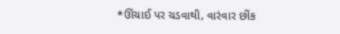*ઊંચાઈ પર ચડવાથી, વારંવાર છીંક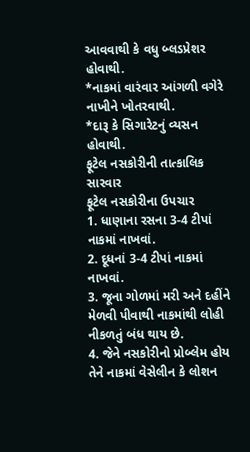આવવાથી કે વધુ બ્લડપ્રેશર હોવાથી.
*નાકમાં વારંવાર આંગળી વગેરે નાખીને ખોતરવાથી.
*દારૂ કે સિગારેટનું વ્યસન હોવાથી.
ફૂટેલ નસકોરીની તાત્કાલિક સારવાર
ફૂટેલ નસકોરીના ઉપચાર
1. ધાણાના રસના 3-4 ટીપાં નાકમાં નાખવાં.
2. દૂધનાં 3-4 ટીપાં નાકમાં નાખવાં.
3. જૂના ગોળમાં મરી અને દહીંને મેળવી પીવાથી નાકમાંથી લોહી નીકળતું બંધ થાય છે.
4. જેને નસકોરીનો પ્રોબ્લેમ હોય તેને નાકમાં વેસેલીન કે લોશન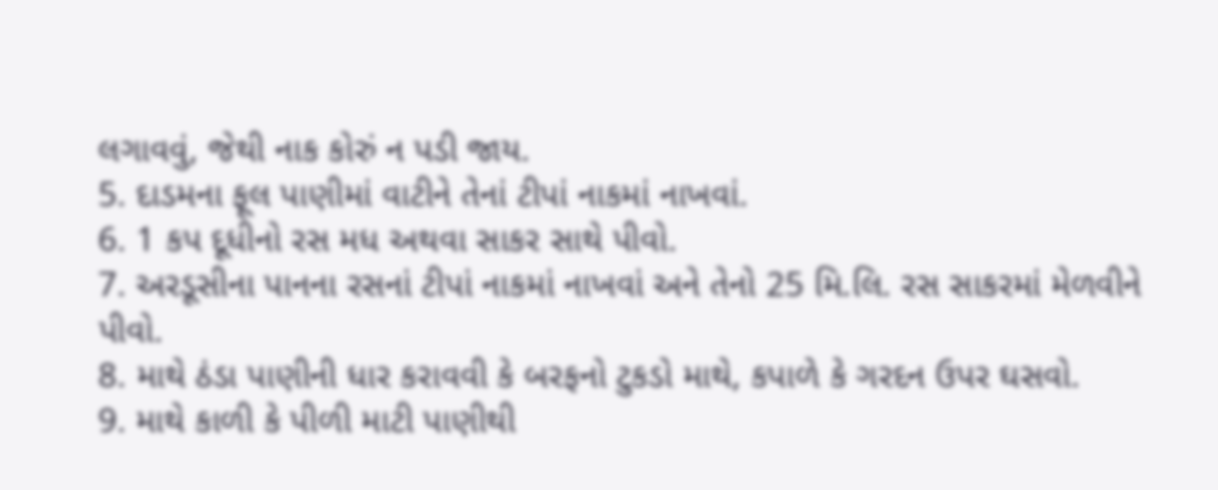લગાવવું, જેથી નાક કોરું ન પડી જાય.
5. દાડમના ફૂલ પાણીમાં વાટીને તેનાં ટીપાં નાકમાં નાખવાં.
6. 1 કપ દૂધીનો રસ મધ અથવા સાકર સાથે પીવો.
7. અરડૂસીના પાનના રસનાં ટીપાં નાકમાં નાખવાં અને તેનો 25 મિ.લિ. રસ સાકરમાં મેળવીને પીવો.
8. માથે ઠંડા પાણીની ધાર કરાવવી કે બરફનો ટુકડો માથે, કપાળે કે ગરદન ઉપર ઘસવો.
9. માથે કાળી કે પીળી માટી પાણીથી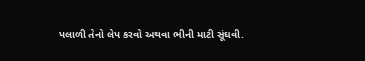પલાળી તેનો લેપ કરવો અથવા ભીની માટી સૂંઘવી.